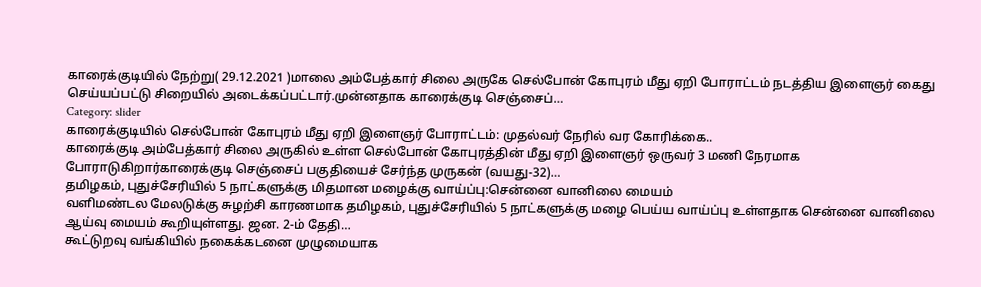காரைக்குடியில் நேற்று( 29.12.2021 )மாலை அம்பேத்கார் சிலை அருகே செல்போன் கோபுரம் மீது ஏறி போராட்டம் நடத்திய இளைஞர் கைது செய்யப்பட்டு சிறையில் அடைக்கப்பட்டார்.முன்னதாக காரைக்குடி செஞ்சைப்…
Category: slider
காரைக்குடியில் செல்போன் கோபுரம் மீது ஏறி இளைஞர் போராட்டம்: முதல்வர் நேரில் வர கோரிக்கை..
காரைக்குடி அம்பேத்கார் சிலை அருகில் உள்ள செல்போன் கோபுரத்தின் மீது ஏறி இளைஞர் ஒருவர் 3 மணி நேரமாக போராடுகிறார்காரைக்குடி செஞ்சைப் பகுதியைச் சேர்ந்த முருகன் (வயது-32)…
தமிழகம், புதுச்சேரியில் 5 நாட்களுக்கு மிதமான மழைக்கு வாய்ப்பு:சென்னை வானிலை மையம்
வளிமண்டல மேலடுக்கு சுழற்சி காரணமாக தமிழகம், புதுச்சேரியில் 5 நாட்களுக்கு மழை பெய்ய வாய்ப்பு உள்ளதாக சென்னை வானிலை ஆய்வு மையம் கூறியுள்ளது. ஜன. 2-ம் தேதி…
கூட்டுறவு வங்கியில் நகைக்கடனை முழுமையாக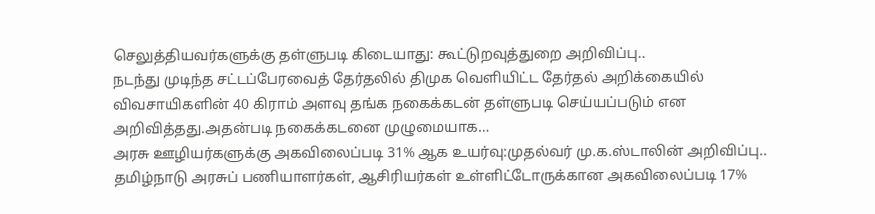செலுத்தியவர்களுக்கு தள்ளுபடி கிடையாது: கூட்டுறவுத்துறை அறிவிப்பு..
நடந்து முடிந்த சட்டப்பேரவைத் தேர்தலில் திமுக வெளியிட்ட தேர்தல் அறிக்கையில் விவசாயிகளின் 40 கிராம் அளவு தங்க நகைக்கடன் தள்ளுபடி செய்யப்படும் என அறிவித்தது.அதன்படி நகைக்கடனை முழுமையாக…
அரசு ஊழியர்களுக்கு அகவிலைப்படி 31% ஆக உயர்வு:முதல்வர் மு.க.ஸ்டாலின் அறிவிப்பு..
தமிழ்நாடு அரசுப் பணியாளர்கள், ஆசிரியர்கள் உள்ளிட்டோருக்கான அகவிலைப்படி 17%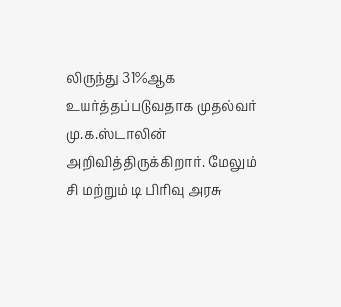லிருந்து 31%ஆக உயர்த்தப்படுவதாக முதல்வர் மு.க.ஸ்டாலின் அறிவித்திருக்கிறார். மேலும் சி மற்றும் டி பிரிவு அரசு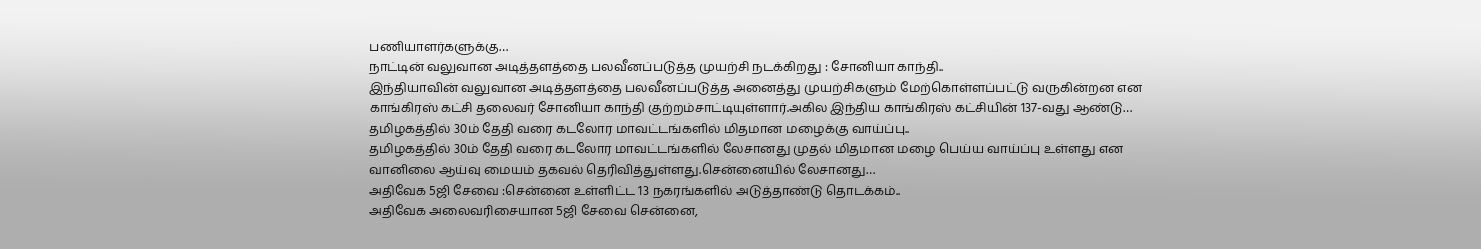பணியாளர்களுக்கு…
நாட்டின் வலுவான அடித்தளத்தை பலவீனப்படுத்த முயற்சி நடக்கிறது : சோனியா காந்தி..
இந்தியாவின் வலுவான அடித்தளத்தை பலவீனப்படுத்த அனைத்து முயற்சிகளும் மேற்கொள்ளப்பட்டு வருகின்றன என காங்கிரஸ் கட்சி தலைவர் சோனியா காந்தி குற்றம்சாட்டியுள்ளார்.அகில இந்திய காங்கிரஸ் கட்சியின் 137-வது ஆண்டு…
தமிழகத்தில் 30ம் தேதி வரை கடலோர மாவட்டங்களில் மிதமான மழைக்கு வாய்ப்பு..
தமிழகத்தில் 30ம் தேதி வரை கடலோர மாவட்டங்களில் லேசானது முதல் மிதமான மழை பெய்ய வாய்ப்பு உள்ளது என வானிலை ஆய்வு மையம் தகவல் தெரிவித்துள்ளது.சென்னையில் லேசானது…
அதிவேக 5ஜி சேவை :சென்னை உள்ளிட்ட 13 நகரங்களில் அடுத்தாண்டு தொடக்கம்..
அதிவேக அலைவரிசையான 5ஜி சேவை சென்னை,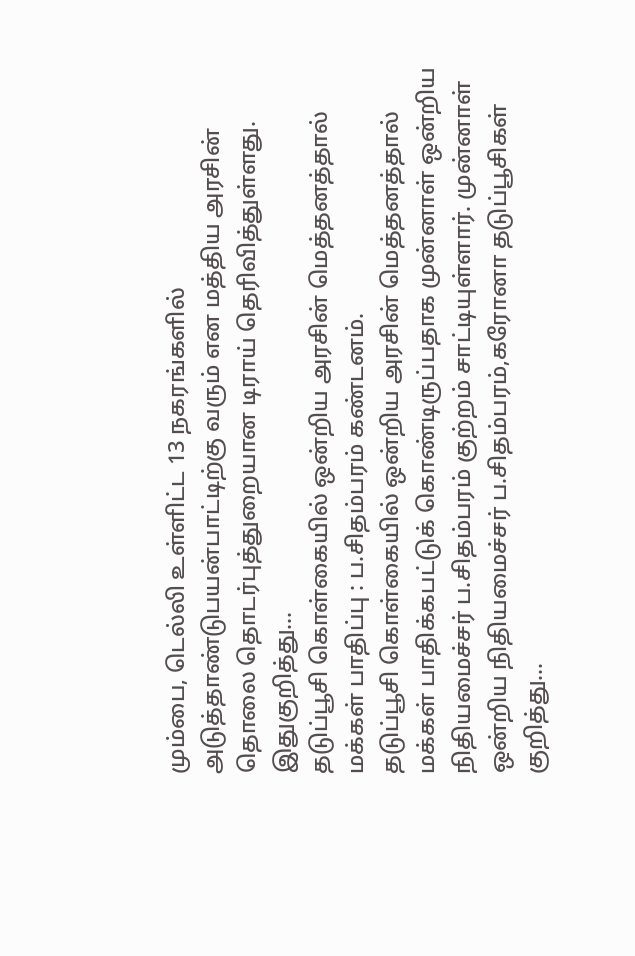மும்பை, டெல்லி உள்ளிட்ட 13 நகரங்களில் அடுத்தாண்டுபயன்பாட்டிற்கு வரும் என மத்திய அரசின் தொலை தொடர்புத்துறையான டிராய் தெரிவித்துள்ளது. இதுகுறித்து…
தடுப்பூசி கொள்கையில் ஒன்றிய அரசின் மெத்தனத்தால் மக்கள் பாதிப்பு : ப.சிதம்பரம் கண்டனம்.
தடுப்பூசி கொள்கையில் ஒன்றிய அரசின் மெத்தனத்தால் மக்கள் பாதிக்கபட்டுக் கொண்டிருப்பதாக முன்னாள் ஒன்றிய நிதியமைச்சர் ப.சிதம்பரம் குற்றம் சாட்டியுள்ளார். முன்னாள் ஒன்றிய நிதியமைச்சர் ப.சிதம்பரம்,கரோனா தடுப்பூசிகள் குறித்து…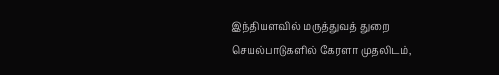இந்தியளவில் மருத்துவத் துறை செயல்பாடுகளில் கேரளா முதலிடம்,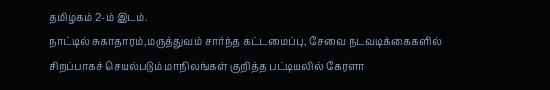தமிழகம் 2-ம் இடம்.
நாட்டில் சுகாதாரம்,மருத்துவம் சார்ந்த கட்டமைப்பு, சேவை நடவடிக்கைகளில் சிறப்பாகச் செயல்படும் மாநிலங்கள் குறித்த பட்டியலில் கேரளா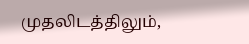முதலிடத்திலும்,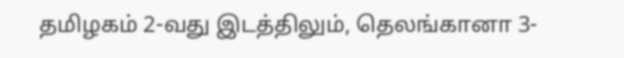தமிழகம் 2-வது இடத்திலும், தெலங்கானா 3-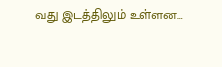வது இடத்திலும் உள்ளன…